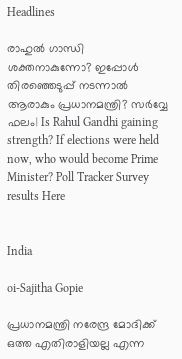Headlines

രാഹുൽ ഗാന്ധി ശക്തനാകുന്നോ? ഇപ്പോൾ തിരഞ്ഞെടുപ്പ് നടന്നാൽ ആരാകും പ്രധാനമന്ത്രി? സർവ്വേ ഫലം| Is Rahul Gandhi gaining strength? If elections were held now, who would become Prime Minister? Poll Tracker Survey results Here


India

oi-Sajitha Gopie

പ്രധാനമന്ത്രി നരേന്ദ്ര മോദിക്ക് ഒത്ത എതിരാളിയല്ല എന്ന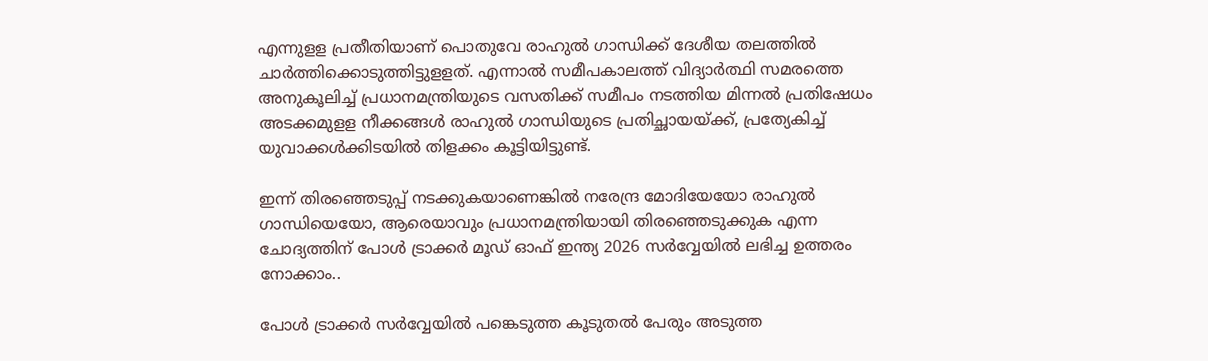എന്നുളള പ്രതീതിയാണ് പൊതുവേ രാഹുല്‍ ഗാന്ധിക്ക് ദേശീയ തലത്തില്‍ ചാര്‍ത്തിക്കൊടുത്തിട്ടുളളത്. എന്നാല്‍ സമീപകാലത്ത് വിദ്യാര്‍ത്ഥി സമരത്തെ അനുകൂലിച്ച് പ്രധാനമന്ത്രിയുടെ വസതിക്ക് സമീപം നടത്തിയ മിന്നല്‍ പ്രതിഷേധം അടക്കമുളള നീക്കങ്ങള്‍ രാഹുല്‍ ഗാന്ധിയുടെ പ്രതിച്ഛായയ്ക്ക്, പ്രത്യേകിച്ച് യുവാക്കള്‍ക്കിടയില്‍ തിളക്കം കൂട്ടിയിട്ടുണ്ട്.

ഇന്ന് തിരഞ്ഞെടുപ്പ് നടക്കുകയാണെങ്കില്‍ നരേന്ദ്ര മോദിയേയോ രാഹുല്‍ ഗാന്ധിയെയോ, ആരെയാവും പ്രധാനമന്ത്രിയായി തിരഞ്ഞെടുക്കുക എന്ന ചോദ്യത്തിന് പോള്‍ ട്രാക്കര്‍ മൂഡ് ഓഫ് ഇന്ത്യ 2026 സര്‍വ്വേയില്‍ ലഭിച്ച ഉത്തരം നോക്കാം..

പോള്‍ ട്രാക്കര്‍ സര്‍വ്വേയില്‍ പങ്കെടുത്ത കൂടുതല്‍ പേരും അടുത്ത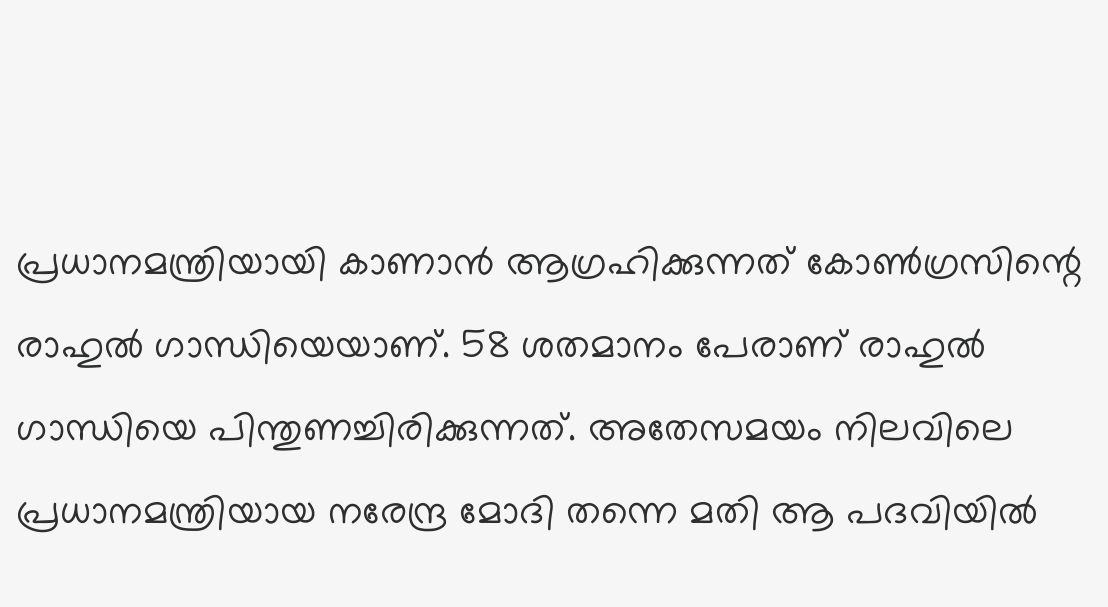പ്രധാനമന്ത്രിയായി കാണാന്‍ ആഗ്രഹിക്കുന്നത് കോണ്‍ഗ്രസിന്റെ രാഹുല്‍ ഗാന്ധിയെയാണ്. 58 ശതമാനം പേരാണ് രാഹുല്‍ ഗാന്ധിയെ പിന്തുണച്ചിരിക്കുന്നത്. അതേസമയം നിലവിലെ പ്രധാനമന്ത്രിയായ നരേന്ദ്ര മോദി തന്നെ മതി ആ പദവിയില്‍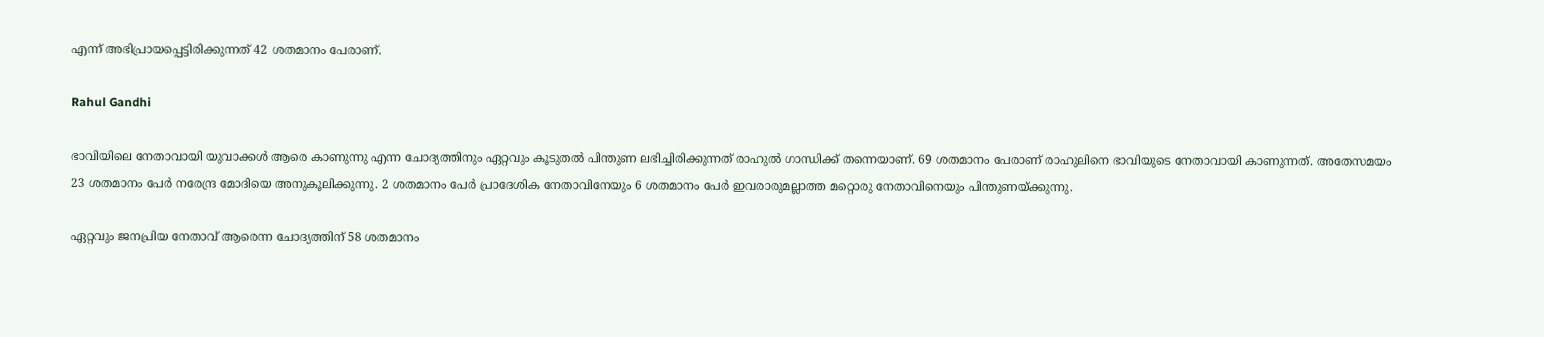എന്ന് അഭിപ്രായപ്പെട്ടിരിക്കുന്നത് 42 ശതമാനം പേരാണ്.

Rahul Gandhi

ഭാവിയിലെ നേതാവായി യുവാക്കള്‍ ആരെ കാണുന്നു എന്ന ചോദ്യത്തിനും ഏറ്റവും കൂടുതല്‍ പിന്തുണ ലഭിച്ചിരിക്കുന്നത് രാഹുല്‍ ഗാന്ധിക്ക് തന്നെയാണ്. 69 ശതമാനം പേരാണ് രാഹുലിനെ ഭാവിയുടെ നേതാവായി കാണുന്നത്. അതേസമയം 23 ശതമാനം പേര്‍ നരേന്ദ്ര മോദിയെ അനുകൂലിക്കുന്നു. 2 ശതമാനം പേര്‍ പ്രാദേശിക നേതാവിനേയും 6 ശതമാനം പേര്‍ ഇവരാരുമല്ലാത്ത മറ്റൊരു നേതാവിനെയും പിന്തുണയ്ക്കുന്നു.

ഏറ്റവും ജനപ്രിയ നേതാവ് ആരെന്ന ചോദ്യത്തിന് 58 ശതമാനം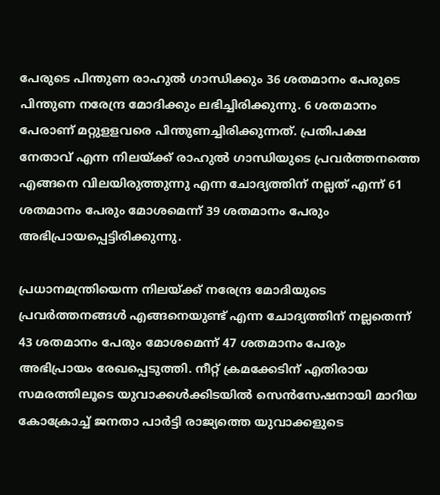പേരുടെ പിന്തുണ രാഹുല്‍ ഗാന്ധിക്കും 36 ശതമാനം പേരുടെ പിന്തുണ നരേന്ദ്ര മോദിക്കും ലഭിച്ചിരിക്കുന്നു. 6 ശതമാനം പേരാണ് മറ്റുളളവരെ പിന്തുണച്ചിരിക്കുന്നത്. പ്രതിപക്ഷ നേതാവ് എന്ന നിലയ്ക്ക് രാഹുല്‍ ഗാന്ധിയുടെ പ്രവര്‍ത്തനത്തെ എങ്ങനെ വിലയിരുത്തുന്നു എന്ന ചോദ്യത്തിന് നല്ലത് എന്ന് 61 ശതമാനം പേരും മോശമെന്ന് 39 ശതമാനം പേരും അഭിപ്രായപ്പെട്ടിരിക്കുന്നു.

പ്രധാനമന്ത്രിയെന്ന നിലയ്ക്ക് നരേന്ദ്ര മോദിയുടെ പ്രവര്‍ത്തനങ്ങള്‍ എങ്ങനെയുണ്ട് എന്ന ചോദ്യത്തിന് നല്ലതെന്ന് 43 ശതമാനം പേരും മോശമെന്ന് 47 ശതമാനം പേരും അഭിപ്രായം രേഖപ്പെടുത്തി. നീറ്റ് ക്രമക്കേടിന് എതിരായ സമരത്തിലൂടെ യുവാക്കള്‍ക്കിടയില്‍ സെന്‍സേഷനായി മാറിയ കോക്രോച്ച് ജനതാ പാര്‍ട്ടി രാജ്യത്തെ യുവാക്കളുടെ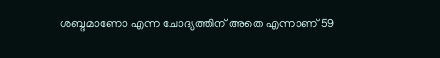ശബ്ദമാണോ എന്ന ചോദ്യത്തിന് അതെ എന്നാണ് 59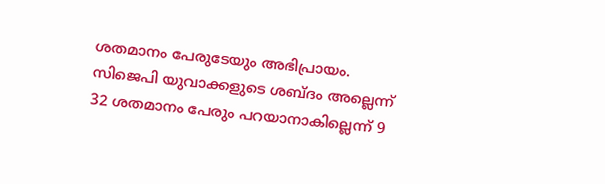ശതമാനം പേരുടേയും അഭിപ്രായം. സിജെപി യുവാക്കളുടെ ശബ്ദം അല്ലെന്ന് 32 ശതമാനം പേരും പറയാനാകില്ലെന്ന് 9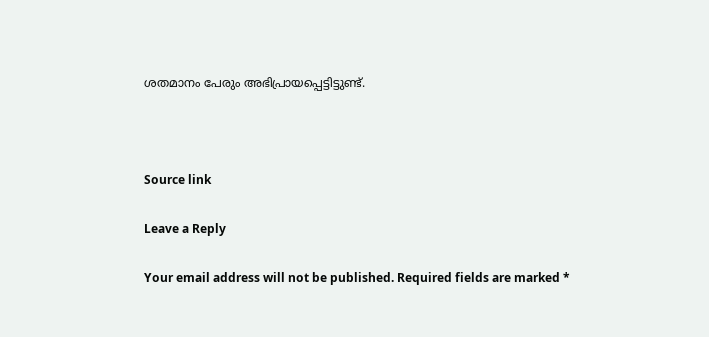ശതമാനം പേരും അഭിപ്രായപ്പെട്ടിട്ടുണ്ട്.



Source link

Leave a Reply

Your email address will not be published. Required fields are marked *